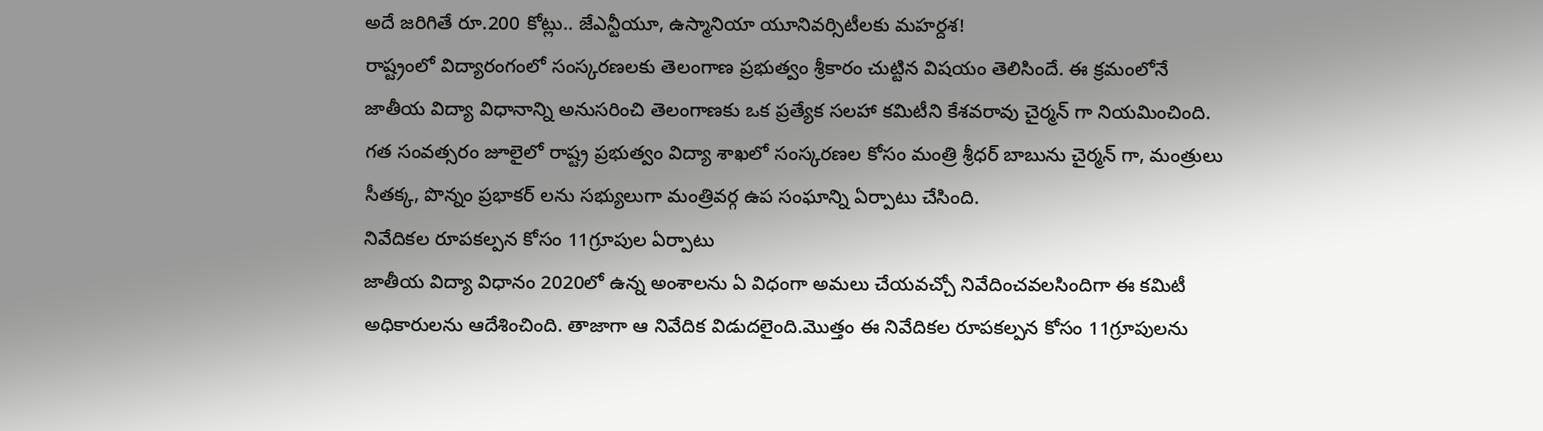అదే జరిగితే రూ.200 కోట్లు.. జేఎన్టీయూ, ఉస్మానియా యూనివర్సిటీలకు మహర్దశ!
రాష్ట్రంలో విద్యారంగంలో సంస్కరణలకు తెలంగాణ ప్రభుత్వం శ్రీకారం చుట్టిన విషయం తెలిసిందే. ఈ క్రమంలోనే జాతీయ విద్యా విధానాన్ని అనుసరించి తెలంగాణకు ఒక ప్రత్యేక సలహా కమిటీని కేశవరావు చైర్మన్ గా నియమించింది. గత సంవత్సరం జూలైలో రాష్ట్ర ప్రభుత్వం విద్యా శాఖలో సంస్కరణల కోసం మంత్రి శ్రీధర్ బాబును చైర్మన్ గా, మంత్రులు సీతక్క, పొన్నం ప్రభాకర్ లను సభ్యులుగా మంత్రివర్గ ఉప సంఘాన్ని ఏర్పాటు చేసింది.
నివేదికల రూపకల్పన కోసం 11గ్రూపుల ఏర్పాటు
జాతీయ విద్యా విధానం 2020లో ఉన్న అంశాలను ఏ విధంగా అమలు చేయవచ్చో నివేదించవలసిందిగా ఈ కమిటీ అధికారులను ఆదేశించింది. తాజాగా ఆ నివేదిక విడుదలైంది.మొత్తం ఈ నివేదికల రూపకల్పన కోసం 11గ్రూపులను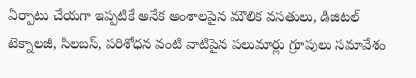ఏర్పాటు చేయగా ఇప్పటికే అనేక అంశాలపైన మౌలిక వసతులు, డిజిటల్ టెక్నాలజీ, సిలబస్, పరిశోధన వంటి వాటిపైన పలుమార్లు గ్రూపులు సమావేశం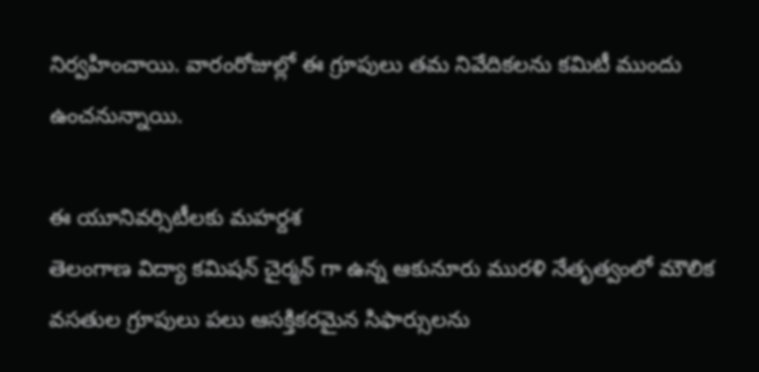నిర్వహించాయి. వారంరోజుల్లో ఈ గ్రూపులు తమ నివేదికలను కమిటీ ముందు ఉంచనున్నాయి.

ఈ యూనివర్సిటీలకు మహర్దశ
తెలంగాణ విద్యా కమిషన్ చైర్మన్ గా ఉన్న ఆకునూరు మురళి నేతృత్వంలో మౌలిక వసతుల గ్రూపులు పలు ఆసక్తికరమైన సిఫార్సులను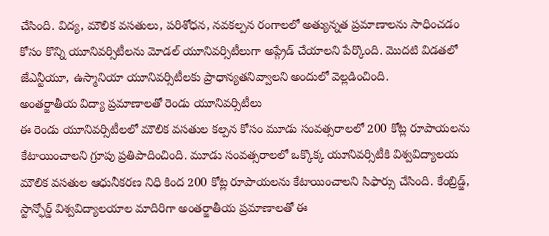చేసింది. విద్య, మౌలిక వసతులు, పరిశోధన, నవకల్పన రంగాలలో అత్యున్నత ప్రమాణాలను సాధించడం కోసం కొన్ని యూనివర్సిటీలను మోడల్ యూనివర్సిటీలుగా అప్గ్రేడ్ చేయాలని పేర్కొంది. మొదటి విడతలో జేఎన్టీయూ, ఉస్మానియా యూనివర్సిటీలకు ప్రాధాన్యతనివ్వాలని అందులో వెల్లడించింది.
అంతర్జాతీయ విద్యా ప్రమాణాలతో రెండు యూనివర్సిటీలు
ఈ రెండు యూనివర్సిటీలలో మౌలిక వసతుల కల్పన కోసం మూడు సంవత్సరాలలో 200 కోట్ల రూపాయలను కేటాయించాలని గ్రూపు ప్రతిపాదించింది. మూడు సంవత్సరాలలో ఒక్కొక్క యూనివర్సిటీకి విశ్వవిద్యాలయ మౌలిక వసతుల ఆధునీకరణ నిధి కింద 200 కోట్ల రూపాయలను కేటాయించాలని సిఫార్సు చేసింది. కేంబ్రిడ్జ్, స్టాన్ఫోర్డ్ విశ్వవిద్యాలయాల మాదిరిగా అంతర్జాతీయ ప్రమాణాలతో ఈ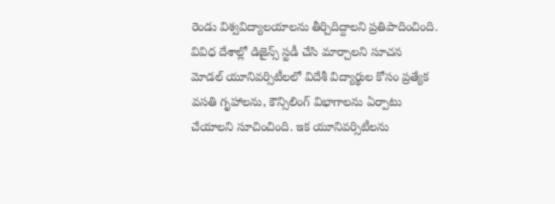రెండు విశ్వవిద్యాలయాలను తీర్చిదిద్దాలని ప్రతిపాదించింది.
వివిధ దేశాల్లో డిజైన్స్ స్టడీ చేసి మార్చాలని సూచన
మోడల్ యూనివర్సిటీలలో విదేశీ విద్యార్థుల కోసం ప్రత్యేక వసతి గృహాలను, కౌన్సిలింగ్ విభాగాలను ఏర్పాటు చేయాలని సూచించింది. ఇక యూనివర్సిటీలను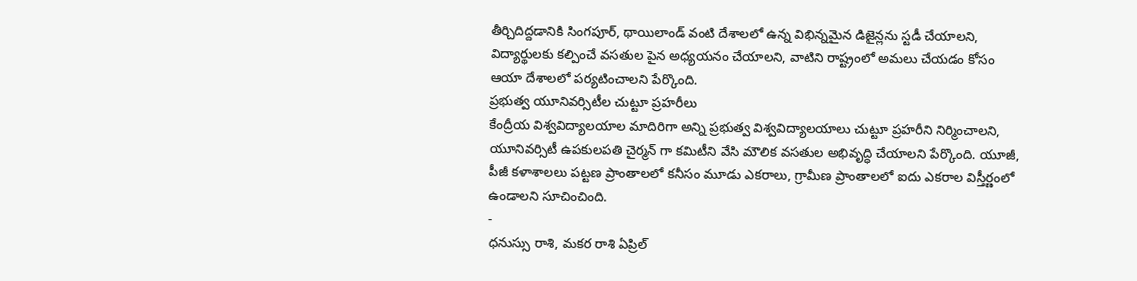తీర్చిదిద్దడానికి సింగపూర్, థాయిలాండ్ వంటి దేశాలలో ఉన్న విభిన్నమైన డిజైన్లను స్టడీ చేయాలని, విద్యార్థులకు కల్పించే వసతుల పైన అధ్యయనం చేయాలని, వాటిని రాష్ట్రంలో అమలు చేయడం కోసం ఆయా దేశాలలో పర్యటించాలని పేర్కొంది.
ప్రభుత్వ యూనివర్సిటీల చుట్టూ ప్రహరీలు
కేంద్రీయ విశ్వవిద్యాలయాల మాదిరిగా అన్ని ప్రభుత్వ విశ్వవిద్యాలయాలు చుట్టూ ప్రహరీని నిర్మించాలని, యూనివర్సిటీ ఉపకులపతి చైర్మన్ గా కమిటీని వేసి మౌలిక వసతుల అభివృద్ధి చేయాలని పేర్కొంది. యూజీ, పీజీ కళాశాలలు పట్టణ ప్రాంతాలలో కనీసం మూడు ఎకరాలు, గ్రామీణ ప్రాంతాలలో ఐదు ఎకరాల విస్తీర్ణంలో ఉండాలని సూచించింది.
-
ధనుస్సు రాశి, మకర రాశి ఏప్రిల్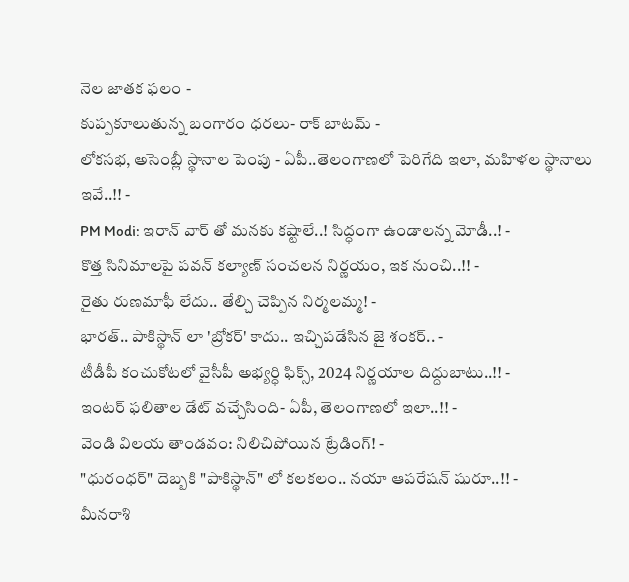నెల జాతక ఫలం -
కుప్పకూలుతున్న బంగారం ధరలు- రాక్ బాటమ్ -
లోకసభ, అసెంబ్లీ స్థానాల పెంపు - ఏపీ..తెలంగాణలో పెరిగేది ఇలా, మహిళల స్థానాలు ఇవే..!! -
PM Modi: ఇరాన్ వార్ తో మనకు కష్టాలే..! సిద్ధంగా ఉండాలన్న మోడీ..! -
కొత్త సినిమాలపై పవన్ కల్యాణ్ సంచలన నిర్ణయం, ఇక నుంచి..!! -
రైతు రుణమాఫీ లేదు.. తేల్చి చెప్పిన నిర్మలమ్మ! -
భారత్.. పాకిస్థాన్ లా 'బ్రోకర్' కాదు.. ఇచ్చిపడేసిన జై శంకర్.. -
టీడీపీ కంచుకోటలో వైసీపీ అభ్యర్ధి ఫిక్స్, 2024 నిర్ణయాల దిద్దుబాటు..!! -
ఇంటర్ ఫలితాల డేట్ వచ్చేసింది- ఏపీ, తెలంగాణలో ఇలా..!! -
వెండి విలయ తాండవం: నిలిచిపోయిన ట్రేడింగ్! -
"ధురంధర్" దెబ్బకి "పాకిస్థాన్" లో కలకలం.. నయా ఆపరేషన్ షురూ..!! -
మీనరాశి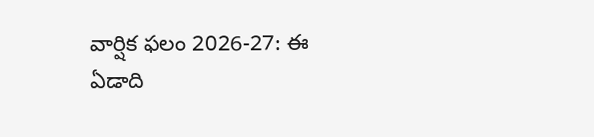వార్షిక ఫలం 2026-27: ఈ ఏడాది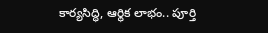కార్యసిద్ధి, ఆర్థిక లాభం.. పూర్తి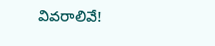వివరాలివే!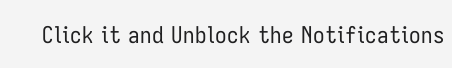Click it and Unblock the Notifications